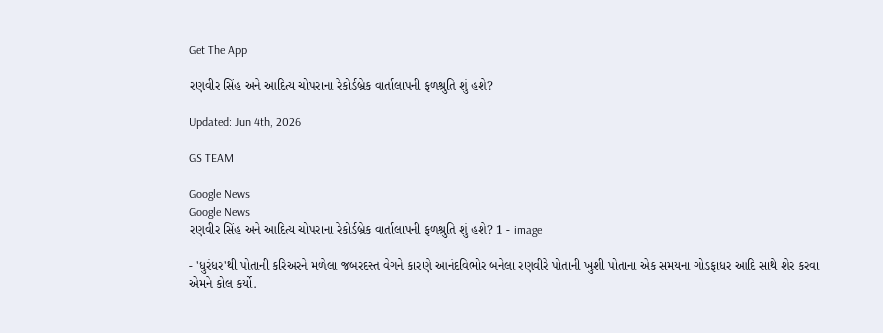Get The App

રણવીર સિંહ અને આદિત્ય ચોપરાના રેકોર્ડબ્રેક વાર્તાલાપની ફળશ્રુતિ શું હશે?

Updated: Jun 4th, 2026

GS TEAM

Google News
Google News
રણવીર સિંહ અને આદિત્ય ચોપરાના રેકોર્ડબ્રેક વાર્તાલાપની ફળશ્રુતિ શું હશે? 1 - image

- 'ધુરંધર'થી પોતાની કરિઅરને મળેલા જબરદસ્ત વેગને કારણે આનંદવિભોર બનેલા રણવીરે પોતાની ખુશી પોતાના એક સમયના ગોડફાધર આદિ સાથે શેર કરવા એમને કોલ કર્યો.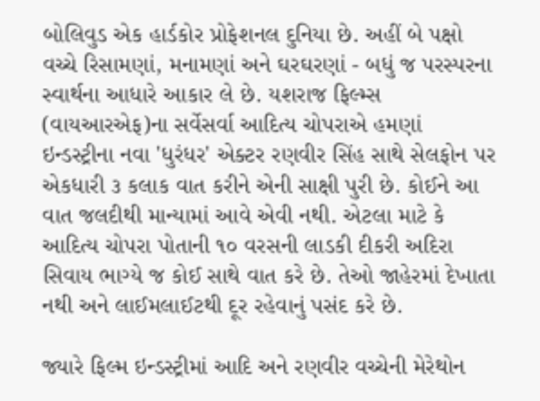બોલિવુડ એક હાર્ડકોર પ્રોફેશનલ દુનિયા છે. અહીં બે પક્ષો વચ્ચે રિસામણાં, મનામણાં અને ઘરઘરણાં - બધું જ પરસ્પરના સ્વાર્થના આધારે આકાર લે છે. યશરાજ ફિલ્મ્સ (વાયઆરએફ)ના સર્વેસર્વા આદિત્ય ચોપરાએ હમણાં ઇન્ડસ્ટ્રીના નવા 'ધુરંધર' એક્ટર રણવીર સિંહ સાથે સેલફોન પર એકધારી ૩ કલાક વાત કરીને એની સાક્ષી પુરી છે. કોઈને આ વાત જલદીથી માન્યામાં આવે એવી નથી. એટલા માટે કે આદિત્ય ચોપરા પોતાની ૧૦ વરસની લાડકી દીકરી અદિરા સિવાય ભાગ્યે જ કોઈ સાથે વાત કરે છે. તેઓ જાહેરમાં દેખાતા નથી અને લાઈમલાઈટથી દૂર રહેવાનું પસંદ કરે છે.

જ્યારે ફિલ્મ ઇન્ડસ્ટ્રીમાં આદિ અને રણવીર વચ્ચેની મેરેથોન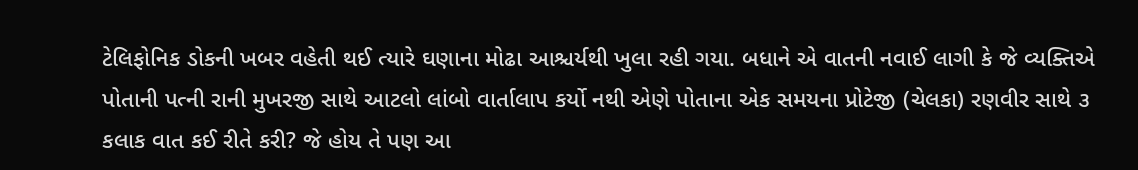ટેલિફોનિક ડોકની ખબર વહેતી થઈ ત્યારે ઘણાના મોઢા આશ્ચર્યથી ખુલા રહી ગયા. બધાને એ વાતની નવાઈ લાગી કે જે વ્યક્તિએ પોતાની પત્ની રાની મુખરજી સાથે આટલો લાંબો વાર્તાલાપ કર્યો નથી એણે પોતાના એક સમયના પ્રોટેજી (ચેલકા) રણવીર સાથે ૩ કલાક વાત કઈ રીતે કરી? જે હોય તે પણ આ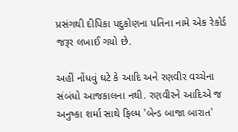પ્રસંગથી દીપિકા પદુકોણના પતિના નામે એક રેકોર્ડ જરૂર લખાઈ ગયો છે.

અહીં નોંધવું ઘટે કે આદિ અને રણવીર વચ્ચેના સંબંધો આજકાલના નથી. રણવીરને આદિએ જ અનુષ્કા શર્મા સાથે ફિલ્મ 'બેન્ડ બાજા બારાત'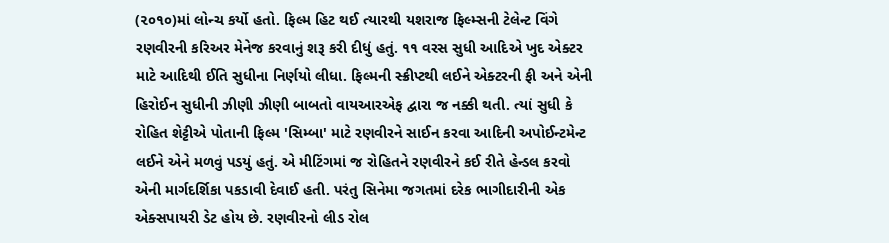(૨૦૧૦)માં લોન્ચ કર્યો હતો. ફિલ્મ હિટ થઈ ત્યારથી યશરાજ ફિલ્મ્સની ટેલેન્ટ વિંગે રણવીરની કરિઅર મેનેજ કરવાનું શરૂ કરી દીધું હતું. ૧૧ વરસ સુધી આદિએ ખુદ એક્ટર માટે આદિથી ઈતિ સુધીના નિર્ણયો લીધા. ફિલ્મની સ્ક્રીપ્ટથી લઈને એક્ટરની ફી અને એની હિરોઈન સુધીની ઝીણી ઝીણી બાબતો વાયઆરએફ દ્વારા જ નક્કી થતી. ત્યાં સુધી કે રોહિત શેટ્ટીએ પોતાની ફિલ્મ 'સિમ્બા' માટે રણવીરને સાઈન કરવા આદિની અપોઈન્ટમેન્ટ લઈને એને મળવું પડયું હતું. એ મીટિંગમાં જ રોહિતને રણવીરને કઈ રીતે હેન્ડલ કરવો એની માર્ગદર્શિકા પકડાવી દેવાઈ હતી. પરંતુ સિનેમા જગતમાં દરેક ભાગીદારીની એક એક્સપાયરી ડેટ હોય છે. રણવીરનો લીડ રોલ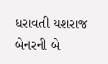ધરાવતી યશરાજ બેનરની બે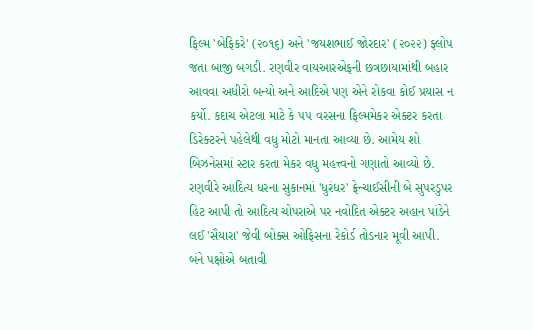ફિલ્મ 'બેફિકરે' (૨૦૧૬) અને 'જયશભાઈ જોરદાર' (૨૦૨૨) ફ્લોપ જતા બાજી બગડી. રણવીર વાયઆરએફની છત્રછાયામાંથી બહાર આવવા અધીરો બન્યો અને આદિએ પણ એને રોકવા કોઈ પ્રયાસ ન કર્યો. કદાચ એટલા માટે કે ૫૫ વરસના ફિલ્મમેકર એક્ટર કરતા ડિરેક્ટરને પહેલેથી વધુ મોટો માનતા આવ્યા છે. આમેય શો બિઝનેસમાં સ્ટાર કરતા મેકર વધુ મહત્ત્વનો ગણાતો આવ્યો છે. રણવીરે આદિત્ય ધરના સુકાનમાં 'ધુરંધર' ફ્રેન્ચાઈસીની બે સુપરડુપર હિટ આપી તો આદિત્ય ચોપરાએ પર નવોદિત એક્ટર અહાન પાંડેને લઈ 'સૈયારા' જેવી બોક્સ ઓફિસના રેકોર્ડ તોડનાર મૂવી આપી. બંને પક્ષોએ બતાવી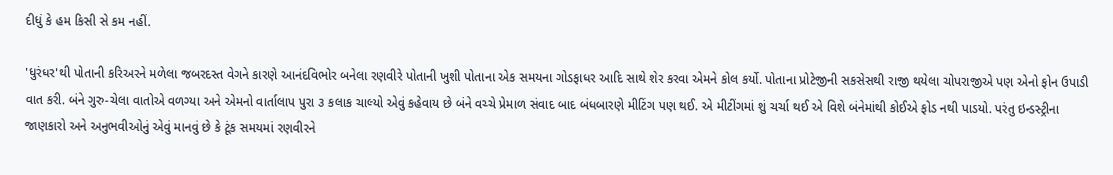દીધું કે હમ કિસી સે કમ નહીં.

'ધુરંધર'થી પોતાની કરિઅરને મળેલા જબરદસ્ત વેગને કારણે આનંદવિભોર બનેલા રણવીરે પોતાની ખુશી પોતાના એક સમયના ગોડફાધર આદિ સાથે શેર કરવા એમને કોલ કર્યો. પોતાના પ્રોટેજીની સકસેસથી રાજી થયેલા ચોપરાજીએ પણ એનો ફોન ઉપાડી વાત કરી. બંને ગુરુ-ચેલા વાતોએ વળગ્યા અને એમનો વાર્તાલાપ પુરા ૩ કલાક ચાલ્યો એવું કહેવાય છે બંને વચ્ચે પ્રેમાળ સંવાદ બાદ બંધબારણે મીટિંગ પણ થઈ. એ મીટીંગમાં શું ચર્ચા થઈ એ વિશે બંનેમાંથી કોઈએ ફોડ નથી પાડયો. પરંતુ ઇન્ડસ્ટ્રીના જાણકારો અને અનુભવીઓનું એવું માનવું છે કે ટૂંક સમયમાં રણવીરને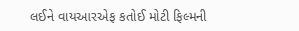લઈને વાયઆરએફ કતોઈ મોટી ફિલ્મની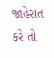જાહેરાત કરે તો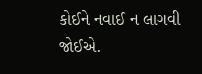કોઈને નવાઈ ન લાગવી જોઈએ.